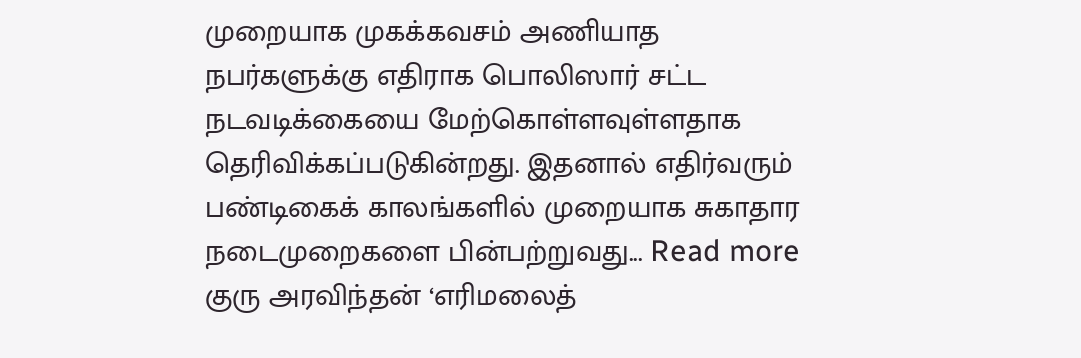முறையாக முகக்கவசம் அணியாத நபர்களுக்கு எதிராக பொலிஸார் சட்ட நடவடிக்கையை மேற்கொள்ளவுள்ளதாக தெரிவிக்கப்படுகின்றது. இதனால் எதிர்வரும் பண்டிகைக் காலங்களில் முறையாக சுகாதார நடைமுறைகளை பின்பற்றுவது... Read more
குரு அரவிந்தன் ‘எரிமலைத்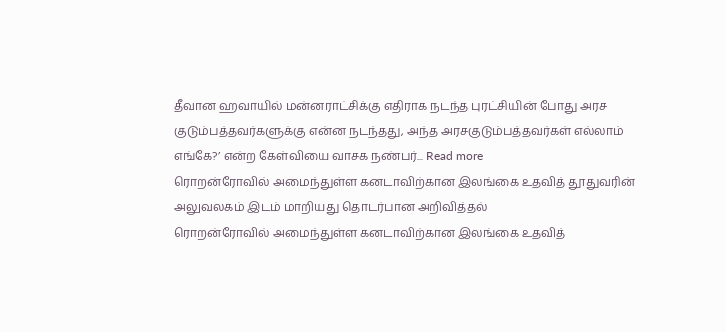தீவான ஹவாயில் மன்னராட்சிக்கு எதிராக நடந்த புரட்சியின் போது அரச குடும்பத்தவர்களுக்கு என்ன நடந்தது, அந்த அரசகுடும்பத்தவர்கள் எல்லாம் எங்கே?’ என்ற கேள்வியை வாசக நண்பர்... Read more
ரொறன்ரோவில் அமைந்துள்ள கனடாவிற்கான இலங்கை உதவித் தூதுவரின் அலுவலகம் இடம் மாறியது தொடர்பான அறிவித்தல்
ரொறன்ரோவில் அமைந்துள்ள கனடாவிற்கான இலங்கை உதவித்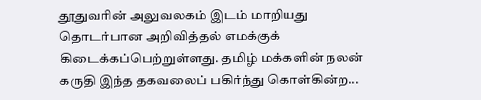தூதுவரின் அலுவலகம் இடம் மாறியது தொடர்பான அறிவித்தல் எமக்குக் கிடைக்கப்பெற்றுள்ளது. தமிழ் மக்களின் நலன் கருதி இந்த தகவலைப் பகிர்ந்து கொள்கின்ற...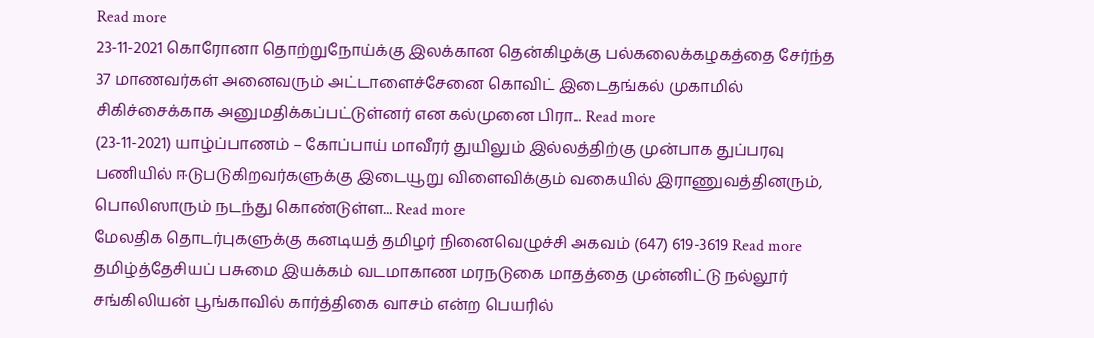Read more
23-11-2021 கொரோனா தொற்றுநோய்க்கு இலக்கான தென்கிழக்கு பல்கலைக்கழகத்தை சேர்ந்த 37 மாணவர்கள் அனைவரும் அட்டாளைச்சேனை கொவிட் இடைதங்கல் முகாமில் சிகிச்சைக்காக அனுமதிக்கப்பட்டுள்னர் என கல்முனை பிரா... Read more
(23-11-2021) யாழ்ப்பாணம் – கோப்பாய் மாவீரர் துயிலும் இல்லத்திற்கு முன்பாக துப்பரவு பணியில் ஈடுபடுகிறவர்களுக்கு இடையூறு விளைவிக்கும் வகையில் இராணுவத்தினரும், பொலிஸாரும் நடந்து கொண்டுள்ள... Read more
மேலதிக தொடர்புகளுக்கு கனடியத் தமிழர் நினைவெழுச்சி அகவம் (647) 619-3619 Read more
தமிழ்த்தேசியப் பசுமை இயக்கம் வடமாகாண மரநடுகை மாதத்தை முன்னிட்டு நல்லூர் சங்கிலியன் பூங்காவில் கார்த்திகை வாசம் என்ற பெயரில்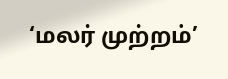‘மலர் முற்றம்’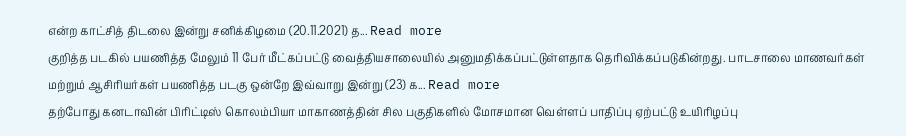என்ற காட்சித் திடலை இன்று சனிக்கிழமை (20.11.2021) த... Read more
குறித்த படகில் பயணித்த மேலும் 11 பேர் மீட்கப்பட்டு வைத்தியசாலையில் அனுமதிக்கப்பட்டுள்ளதாக தெரிவிக்கப்படுகின்றது. பாடசாலை மாணவர்கள் மற்றும் ஆசிரியர்கள் பயணித்த படகு ஒன்றே இவ்வாறு இன்று (23) க... Read more
தற்போது கனடாவின் பிரிட்டிஸ் கொலம்பியா மாகாணத்தின் சில பகுதிகளில் மோசமான வெள்ளப் பாதிப்பு ஏற்பட்டு உயிரிழப்பு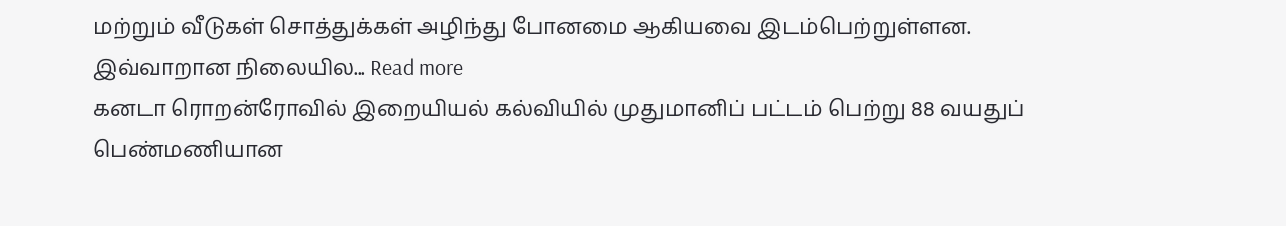மற்றும் வீடுகள் சொத்துக்கள் அழிந்து போனமை ஆகியவை இடம்பெற்றுள்ளன. இவ்வாறான நிலையில... Read more
கனடா ரொறன்ரோவில் இறையியல் கல்வியில் முதுமானிப் பட்டம் பெற்று 88 வயதுப் பெண்மணியான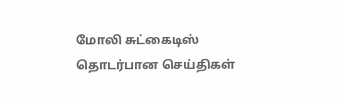மோலி சுட்கைடிஸ் தொடர்பான செய்திகள்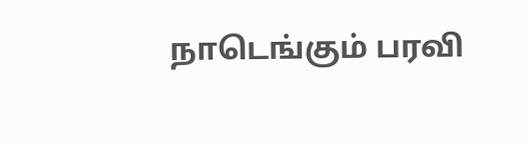நாடெங்கும் பரவி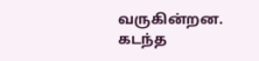வருகின்றன. கடந்த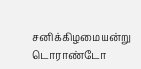சனிக்கிழமையன்று டொராண்டோ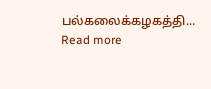பல்கலைக்கழகத்தி... Read more